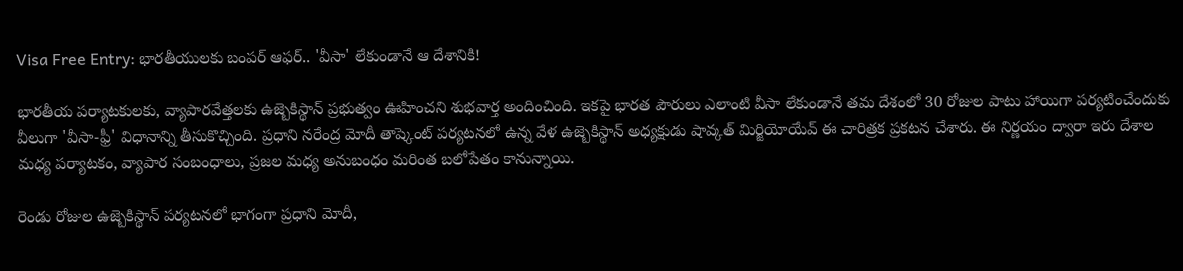Visa Free Entry: భారతీయులకు బంపర్ ఆఫర్.. 'వీసా' లేకుండానే ఆ దేశానికి!

భారతీయ పర్యాటకులకు, వ్యాపారవేత్తలకు ఉజ్బెకిస్థాన్ ప్రభుత్వం ఊహించని శుభవార్త అందించింది. ఇకపై భారత పౌరులు ఎలాంటి వీసా లేకుండానే తమ దేశంలో 30 రోజుల పాటు హాయిగా పర్యటించేందుకు వీలుగా 'వీసా-ఫ్రీ' విధానాన్ని తీసుకొచ్చింది. ప్రధాని నరేంద్ర మోదీ తాష్కెంట్ పర్యటనలో ఉన్న వేళ ఉజ్బెకిస్థాన్ అధ్యక్షుడు షావ్కత్ మిర్జియోయేవ్ ఈ చారిత్రక ప్రకటన చేశారు. ఈ నిర్ణయం ద్వారా ఇరు దేశాల మధ్య పర్యాటకం, వ్యాపార సంబంధాలు, ప్రజల మధ్య అనుబంధం మరింత బలోపేతం కానున్నాయి.

రెండు రోజుల ఉజ్బెకిస్థాన్ పర్యటనలో భాగంగా ప్రధాని మోదీ,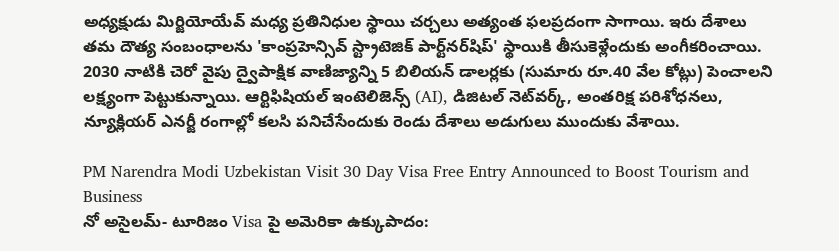అధ్యక్షుడు మిర్జియోయేవ్ మధ్య ప్రతినిధుల స్థాయి చర్చలు అత్యంత ఫలప్రదంగా సాగాయి. ఇరు దేశాలు తమ దౌత్య సంబంధాలను 'కాంప్రహెన్సివ్ స్ట్రాటెజిక్ పార్ట్‌నర్‌షిప్' స్థాయికి తీసుకెళ్లేందుకు అంగీకరించాయి. 2030 నాటికి చెరో వైపు ద్వైపాక్షిక వాణిజ్యాన్ని 5 బిలియన్ డాలర్లకు (సుమారు రూ.40 వేల కోట్లు) పెంచాలని లక్ష్యంగా పెట్టుకున్నాయి. ఆర్టిఫిషియల్ ఇంటెలిజెన్స్ (AI), డిజిటల్ నెట్‌వర్క్, అంతరిక్ష పరిశోధనలు, న్యూక్లియర్ ఎనర్జీ రంగాల్లో కలసి పనిచేసేందుకు రెండు దేశాలు అడుగులు ముందుకు వేశాయి.

PM Narendra Modi Uzbekistan Visit 30 Day Visa Free Entry Announced to Boost Tourism and Business
నో అసైలమ్- టూరిజం Visa పై అమెరికా ఉక్కుపాదం: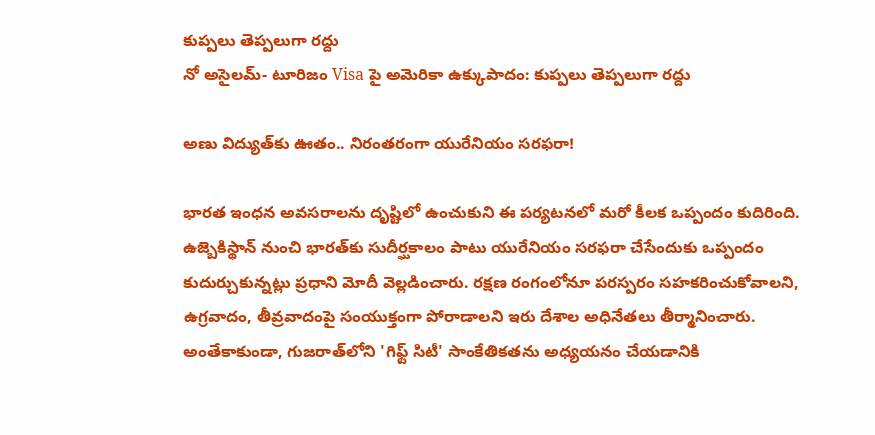కుప్పలు తెప్పలుగా రద్దు
నో అసైలమ్- టూరిజం Visa పై అమెరికా ఉక్కుపాదం: కుప్పలు తెప్పలుగా రద్దు

అణు విద్యుత్‌కు ఊతం.. నిరంతరంగా యురేనియం సరఫరా!

భారత ఇంధన అవసరాలను దృష్టిలో ఉంచుకుని ఈ పర్యటనలో మరో కీలక ఒప్పందం కుదిరింది. ఉజ్బెకిస్థాన్ నుంచి భారత్‌కు సుదీర్ఘకాలం పాటు యురేనియం సరఫరా చేసేందుకు ఒప్పందం కుదుర్చుకున్నట్లు ప్రధాని మోదీ వెల్లడించారు. రక్షణ రంగంలోనూ పరస్పరం సహకరించుకోవాలని, ఉగ్రవాదం, తీవ్రవాదంపై సంయుక్తంగా పోరాడాలని ఇరు దేశాల అధినేతలు తీర్మానించారు. అంతేకాకుండా, గుజరాత్‌లోని 'గిఫ్ట్ సిటీ' సాంకేతికతను అధ్యయనం చేయడానికి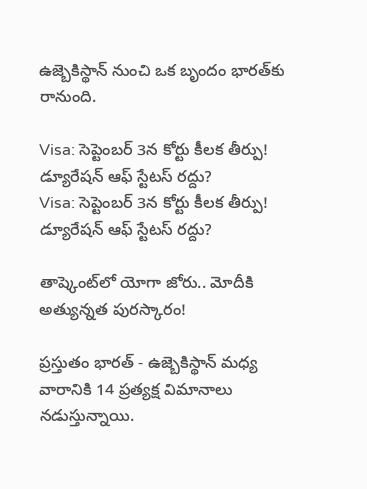ఉజ్బెకిస్థాన్ నుంచి ఒక బృందం భారత్‌కు రానుంది.

Visa: సెప్టెంబర్ 3న కోర్టు కీలక తీర్పు! డ్యూరేషన్ ఆఫ్ స్టేటస్ రద్దు?
Visa: సెప్టెంబర్ 3న కోర్టు కీలక తీర్పు! డ్యూరేషన్ ఆఫ్ స్టేటస్ రద్దు?

తాష్కెంట్‌లో యోగా జోరు.. మోదీకి అత్యున్నత పురస్కారం!

ప్రస్తుతం భారత్ - ఉజ్బెకిస్థాన్ మధ్య వారానికి 14 ప్రత్యక్ష విమానాలు నడుస్తున్నాయి.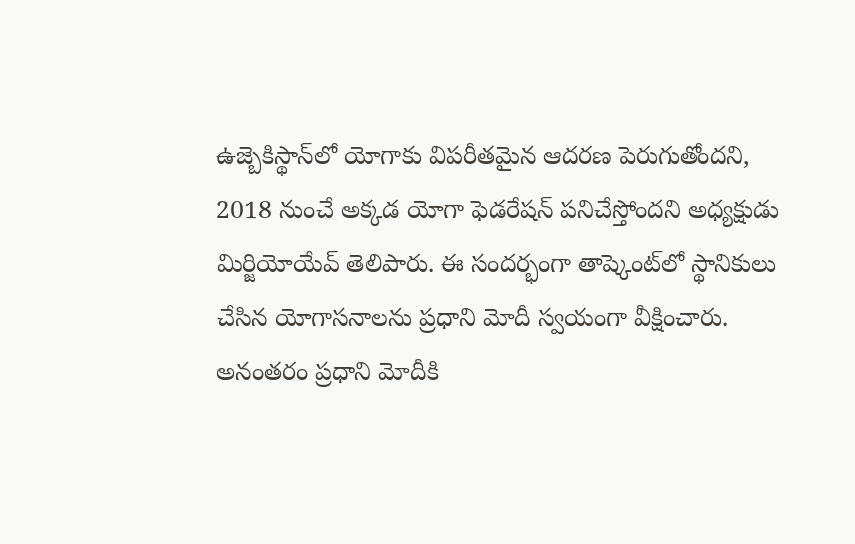ఉజ్బెకిస్థాన్‌లో యోగాకు విపరీతమైన ఆదరణ పెరుగుతోందని, 2018 నుంచే అక్కడ యోగా ఫెడరేషన్ పనిచేస్తోందని అధ్యక్షుడు మిర్జియోయేవ్ తెలిపారు. ఈ సందర్భంగా తాష్కెంట్‌లో స్థానికులు చేసిన యోగాసనాలను ప్రధాని మోదీ స్వయంగా వీక్షించారు. అనంతరం ప్రధాని మోదీకి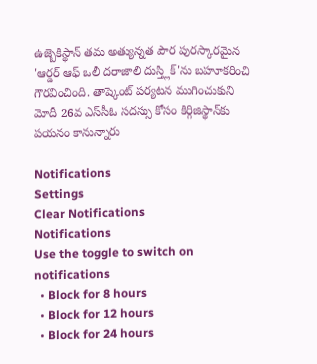ఉజ్బెకిస్థాన్ తమ అత్యున్నత పౌర పురస్కారమైన 'ఆర్డర్ ఆఫ్ ఒలీ దరాజాలి దుస్త్లిక్'ను బహూకరించి గౌరవించింది. తాష్కెంట్ పర్యటన ముగించుకుని మోదీ 26వ ఎస్‌సీఓ సదస్సు కోసం కిర్గిజిస్థాన్‌కు పయనం కానున్నారు

Notifications
Settings
Clear Notifications
Notifications
Use the toggle to switch on notifications
  • Block for 8 hours
  • Block for 12 hours
  • Block for 24 hours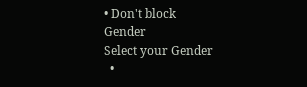• Don't block
Gender
Select your Gender
  •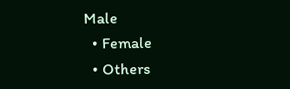Male
  • Female
  • Others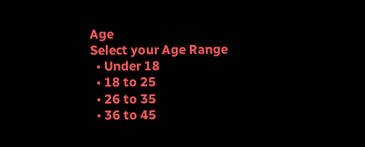Age
Select your Age Range
  • Under 18
  • 18 to 25
  • 26 to 35
  • 36 to 45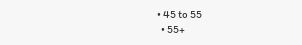• 45 to 55
  • 55+